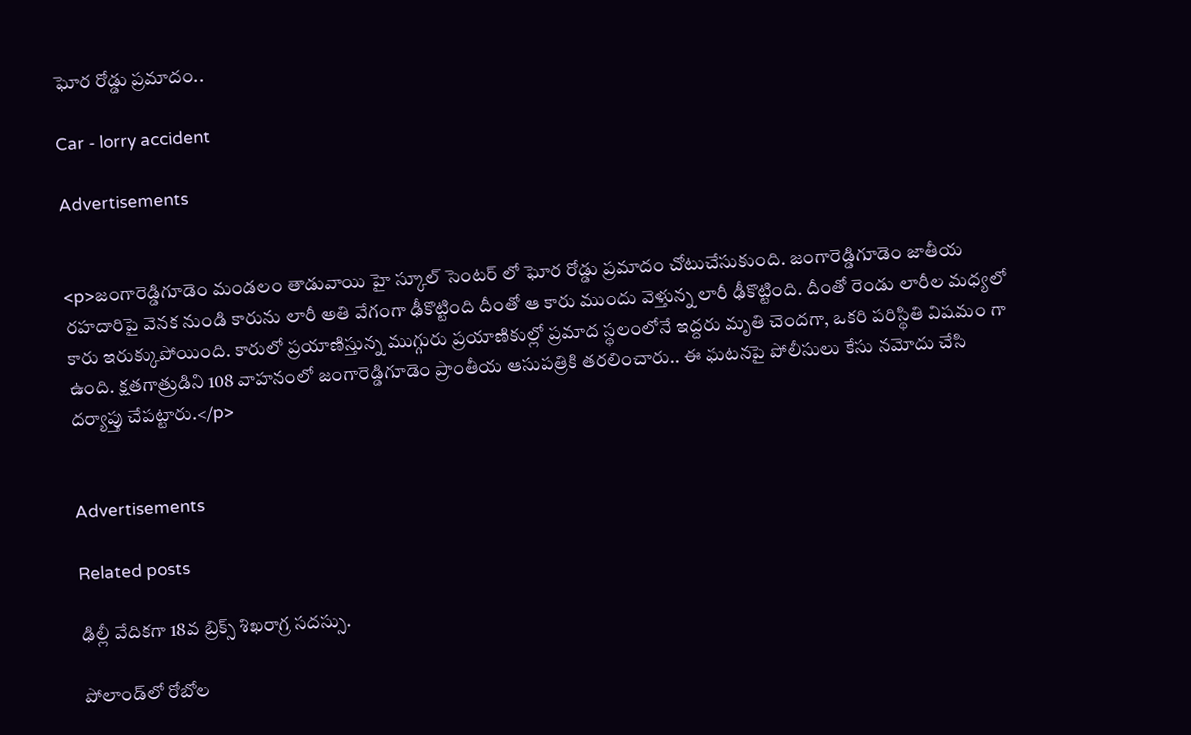ఘోర రోడ్డు ప్రమాదం..

Car - lorry accident

Advertisements


<p>జంగారెడ్డిగూడెం మండలం తాడువాయి హై స్కూల్ సెంటర్ లో ఘోర రోడ్డు ప్రమాదం చోటుచేసుకుంది. జంగారెడ్డిగూడెం జాతీయ రహదారిపై వెనక నుండి కారును లారీ అతి వేగంగా ఢీకొట్టింది దీంతో ఆ కారు ముందు వెళ్తున్న లారీ ఢీకొట్టింది. దీంతో రెండు లారీల మధ్యలో కారు ఇరుక్కుపోయింది. కారులో ప్రయాణిస్తున్న ముగ్గురు ప్రయాణికుల్లో ప్రమాద స్థలంలోనే ఇద్దరు మృతి చెందగా, ఒకరి పరిస్థితి విషమం గా ఉంది. క్షతగాత్రుడిని 108 వాహనంలో జంగారెడ్డిగూడెం ప్రాంతీయ ఆసుపత్రికి తరలించారు.. ఈ ఘటనపై పోలీసులు కేసు నమోదు చేసి దర్యాప్తు చేపట్టారు.</p>


Advertisements

Related posts

ఢిల్లీ వేదికగా 18వ బ్రిక్స్‌ శిఖరాగ్ర సదస్సు.

పోలాండ్‌లో రోబోల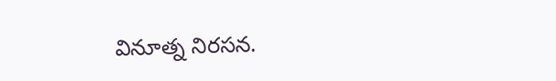వినూత్న నిరసన.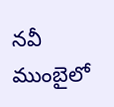నవీ ముంబైలో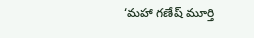‘మహా గణేష్ మూర్తి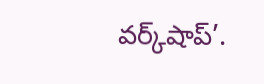వర్క్‌షాప్‌’.